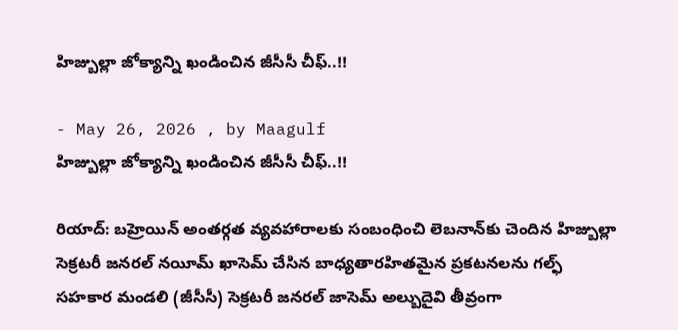హిజ్బుల్లా జోక్యాన్ని ఖండించిన జీసీసీ చీఫ్..!!

- May 26, 2026 , by Maagulf
హిజ్బుల్లా జోక్యాన్ని ఖండించిన జీసీసీ చీఫ్..!!

రియాద్: బహ్రెయిన్ అంతర్గత వ్యవహారాలకు సంబంధించి లెబనాన్‌కు చెందిన హిజ్బుల్లా సెక్రటరీ జనరల్ నయీమ్ ఖాసెమ్ చేసిన బాధ్యతారహితమైన ప్రకటనలను గల్ఫ్ సహకార మండలి (జీసీసీ) సెక్రటరీ జనరల్ జాసెమ్ అల్బుదైవి తీవ్రంగా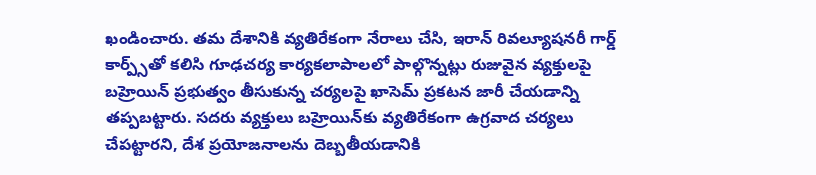ఖండించారు. తమ దేశానికి వ్యతిరేకంగా నేరాలు చేసి, ఇరాన్ రివల్యూషనరీ గార్డ్ కార్ప్స్‌తో కలిసి గూఢచర్య కార్యకలాపాలలో పాల్గొన్నట్లు రుజువైన వ్యక్తులపై బహ్రెయిన్ ప్రభుత్వం తీసుకున్న చర్యలపై ఖాసెమ్ ప్రకటన జారీ చేయడాన్ని తప్పబట్టారు. సదరు వ్యక్తులు బహ్రెయిన్‌కు వ్యతిరేకంగా ఉగ్రవాద చర్యలు చేపట్టారని, దేశ ప్రయోజనాలను దెబ్బతీయడానికి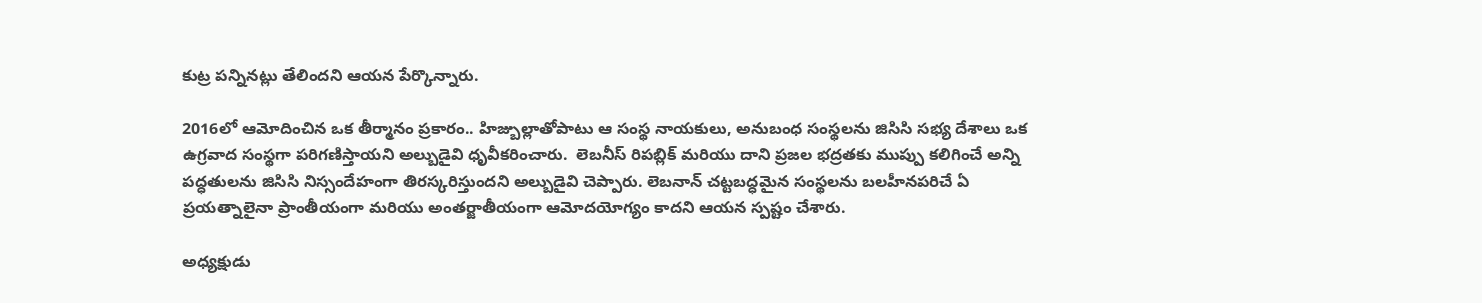కుట్ర పన్నినట్లు తేలిందని ఆయన పేర్కొన్నారు.

2016లో ఆమోదించిన ఒక తీర్మానం ప్రకారం.. హిజ్బుల్లాతోపాటు ఆ సంస్థ నాయకులు, అనుబంధ సంస్థలను జిసిసి సభ్య దేశాలు ఒక ఉగ్రవాద సంస్థగా పరిగణిస్తాయని అల్బుడైవి ధృవీకరించారు.  లెబనీస్ రిపబ్లిక్ మరియు దాని ప్రజల భద్రతకు ముప్పు కలిగించే అన్ని పద్ధతులను జిసిసి నిస్సందేహంగా తిరస్కరిస్తుందని అల్బుడైవి చెప్పారు. లెబనాన్‌ చట్టబద్ధమైన సంస్థలను బలహీనపరిచే ఏ ప్రయత్నాలైనా ప్రాంతీయంగా మరియు అంతర్జాతీయంగా ఆమోదయోగ్యం కాదని ఆయన స్పష్టం చేశారు.

అధ్యక్షుడు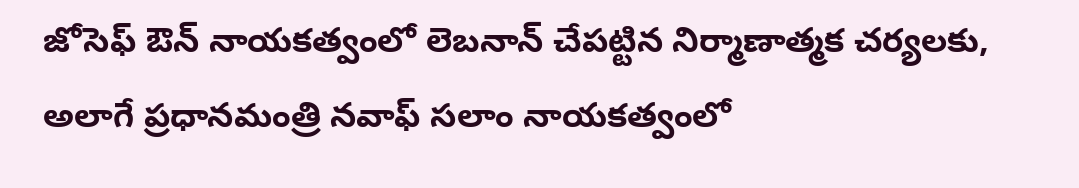జోసెఫ్ ఔన్ నాయకత్వంలో లెబనాన్ చేపట్టిన నిర్మాణాత్మక చర్యలకు, అలాగే ప్రధానమంత్రి నవాఫ్ సలాం నాయకత్వంలో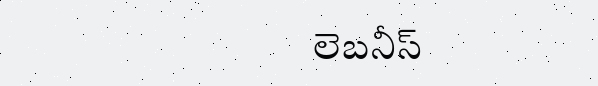లెబనీస్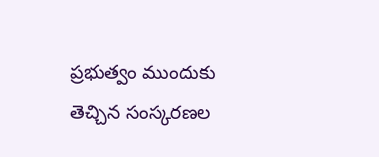ప్రభుత్వం ముందుకు తెచ్చిన సంస్కరణల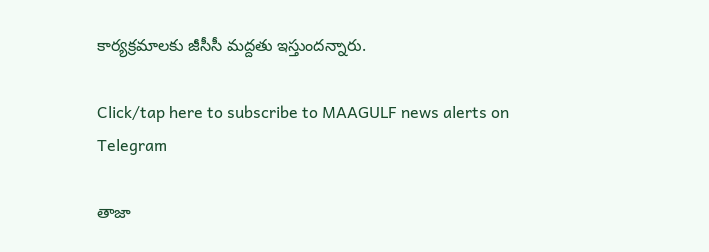కార్యక్రమాలకు జీసీసీ మద్దతు ఇస్తుందన్నారు.

Click/tap here to subscribe to MAAGULF news alerts on Telegram

తాజా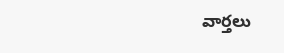వార్తలు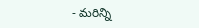- మరిన్ని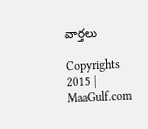వార్తలు

Copyrights 2015 | MaaGulf.com